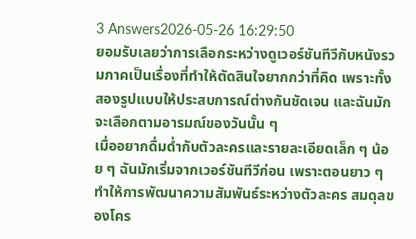3 Answers2026-05-26 16:29:50
ยอมรับเลยว่าการเลือกระหว่างดูเวอร์ชันทีวีกับหนังรวมภาคเป็นเรื่องที่ทำให้ตัดสินใจยากกว่าที่คิด เพราะทั้งสองรูปแบบให้ประสบการณ์ต่างกันชัดเจน และฉันมักจะเลือกตามอารมณ์ของวันนั้น ๆ
เมื่ออยากดื่มด่ำกับตัวละครและรายละเอียดเล็ก ๆ น้อย ๆ ฉันมักเริ่มจากเวอร์ชันทีวีก่อน เพราะตอนยาว ๆ ทำให้การพัฒนาความสัมพันธ์ระหว่างตัวละคร สมดุลของโคร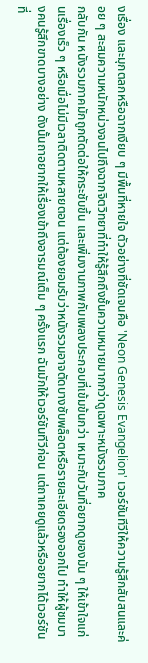งเรื่อง และมุกตลกหรือฉากเงียบ ๆ มีพื้นที่หายใจ ตัวอย่างที่ชัดเจนคือ 'Neon Genesis Evangelion' เวอร์ชันทีวีให้ความรู้สึกสับสนและค่อย ๆ สะสมความหนักหน่วงจนไปถึงฉากจิตวิทยาที่ทำให้รู้สึกถึงชั้นความหมายมากกว่าดูเฉพาะหนังรวมภาค
กลับกัน หนังรวมภาคมักถูกตัดต่อให้กระชับขึ้น และเพิ่มงานภาพกับเพลงประกอบที่เข้มข้นกว่า เหมาะกับวันที่อยากดูของมัน ๆ ให้เข้าใจแก่นเรื่องเร็ว ๆ หรือเมื่อไม่มีเวลาติดตามหลายตอน แต่ต้องยอมรับว่าหนังรวมอาจตัดบางซับพล็อตหรือรายละเอียดรองออกไป ทำให้ผู้ชมบางคนรู้สึกขาดบางอย่าง ดังนั้นถาอยากให้เรื่องเข้าถึงอารมณ์เต็ม ๆ ครั้งแรก ฉันมักให้เวอร์ชันทีวีก่อน แต่ถาเคยดูแล้วหรืออยากได้เวอร์ชันที่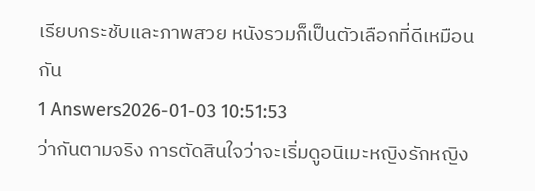เรียบกระชับและภาพสวย หนังรวมก็เป็นตัวเลือกที่ดีเหมือนกัน
1 Answers2026-01-03 10:51:53
ว่ากันตามจริง การตัดสินใจว่าจะเริ่มดูอนิเมะหญิงรักหญิง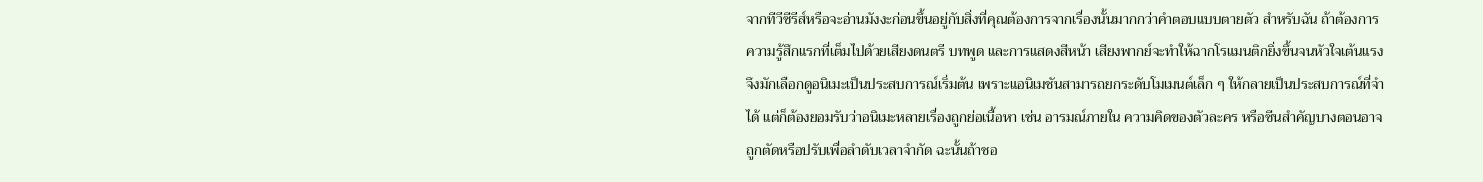จากทีวีซีรีส์หรือจะอ่านมังงะก่อนขึ้นอยู่กับสิ่งที่คุณต้องการจากเรื่องนั้นมากกว่าคำตอบแบบตายตัว สำหรับฉัน ถ้าต้องการความรู้สึกแรกที่เต็มไปด้วยเสียงดนตรี บทพูด และการแสดงสีหน้า เสียงพากย์จะทำให้ฉากโรแมนติกยิ่งขึ้นจนหัวใจเต้นแรง จึงมักเลือกดูอนิเมะเป็นประสบการณ์เริ่มต้น เพราะแอนิเมชันสามารถยกระดับโมเมนต์เล็ก ๆ ให้กลายเป็นประสบการณ์ที่จำได้ แต่ก็ต้องยอมรับว่าอนิเมะหลายเรื่องถูกย่อเนื้อหา เช่น อารมณ์ภายใน ความคิดของตัวละคร หรือซีนสำคัญบางตอนอาจถูกตัดหรือปรับเพื่อลำดับเวลาจำกัด ฉะนั้นถ้าชอ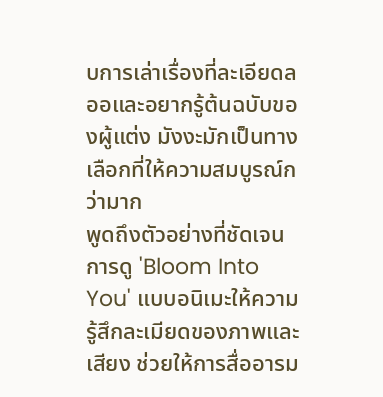บการเล่าเรื่องที่ละเอียดลออและอยากรู้ต้นฉบับของผู้แต่ง มังงะมักเป็นทางเลือกที่ให้ความสมบูรณ์กว่ามาก
พูดถึงตัวอย่างที่ชัดเจน การดู 'Bloom Into You' แบบอนิเมะให้ความรู้สึกละเมียดของภาพและเสียง ช่วยให้การสื่ออารม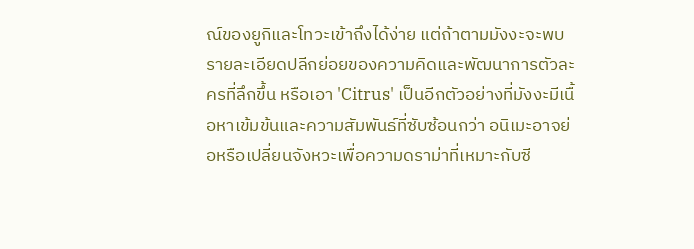ณ์ของยูกิและโทวะเข้าถึงได้ง่าย แต่ถ้าตามมังงะจะพบรายละเอียดปลีกย่อยของความคิดและพัฒนาการตัวละครที่ลึกขึ้น หรือเอา 'Citrus' เป็นอีกตัวอย่างที่มังงะมีเนื้อหาเข้มข้นและความสัมพันธ์ที่ซับซ้อนกว่า อนิเมะอาจย่อหรือเปลี่ยนจังหวะเพื่อความดราม่าที่เหมาะกับซี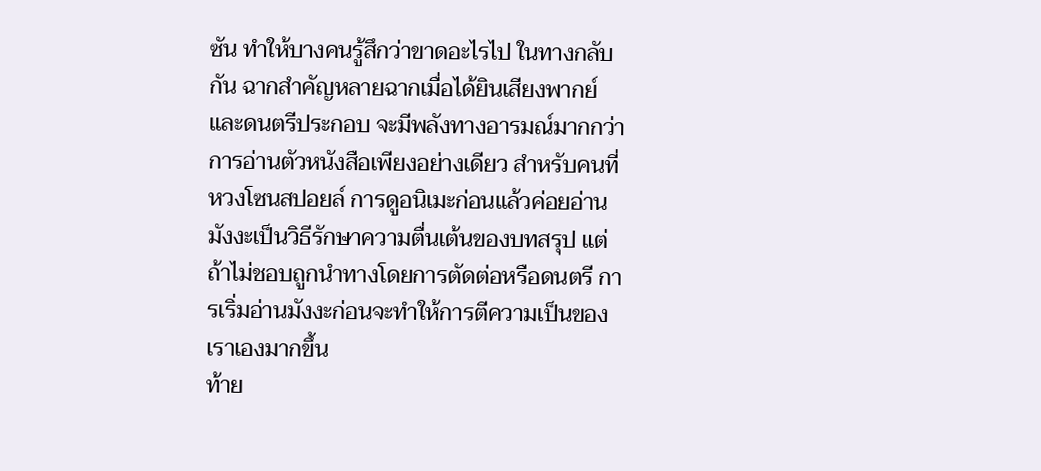ซัน ทำให้บางคนรู้สึกว่าขาดอะไรไป ในทางกลับกัน ฉากสำคัญหลายฉากเมื่อได้ยินเสียงพากย์และดนตรีประกอบ จะมีพลังทางอารมณ์มากกว่าการอ่านตัวหนังสือเพียงอย่างเดียว สำหรับคนที่หวงโซนสปอยล์ การดูอนิเมะก่อนแล้วค่อยอ่านมังงะเป็นวิธีรักษาความตื่นเต้นของบทสรุป แต่ถ้าไม่ชอบถูกนำทางโดยการตัดต่อหรือดนตรี การเริ่มอ่านมังงะก่อนจะทำให้การตีความเป็นของเราเองมากขึ้น
ท้าย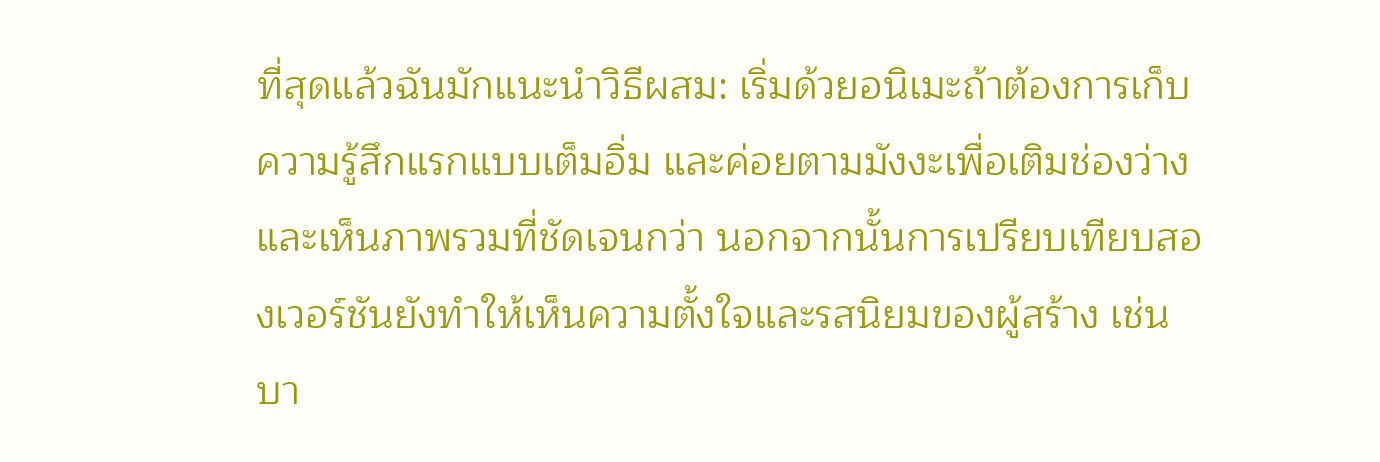ที่สุดแล้วฉันมักแนะนำวิธีผสม: เริ่มด้วยอนิเมะถ้าต้องการเก็บความรู้สึกแรกแบบเต็มอิ่ม และค่อยตามมังงะเพื่อเติมช่องว่างและเห็นภาพรวมที่ชัดเจนกว่า นอกจากนั้นการเปรียบเทียบสองเวอร์ชันยังทำให้เห็นความตั้งใจและรสนิยมของผู้สร้าง เช่นบา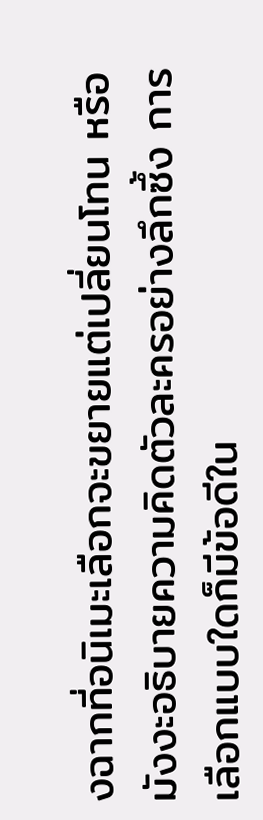งฉากที่อนิเมะเลือกจะขยายแต่เปลี่ยนโทน หรือมังงะอธิบายความคิดตัวละครอย่างลึกซึ้ง การเลือกแบบใดก็มีข้อดีใน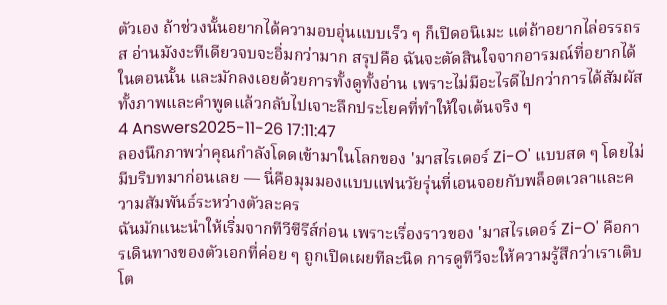ตัวเอง ถ้าช่วงนั้นอยากได้ความอบอุ่นแบบเร็ว ๆ ก็เปิดอนิเมะ แต่ถ้าอยากไล่อรรถรส อ่านมังงะทีเดียวจบจะอิ่มกว่ามาก สรุปคือ ฉันจะตัดสินใจจากอารมณ์ที่อยากได้ในตอนนั้น และมักลงเอยด้วยการทั้งดูทั้งอ่าน เพราะไม่มีอะไรดีไปกว่าการได้สัมผัสทั้งภาพและคำพูดแล้วกลับไปเจาะลึกประโยคที่ทำให้ใจเต้นจริง ๆ
4 Answers2025-11-26 17:11:47
ลองนึกภาพว่าคุณกำลังโดดเข้ามาในโลกของ 'มาสไรเดอร์ Zi-O' แบบสด ๆ โดยไม่มีบริบทมาก่อนเลย — นี่คือมุมมองแบบแฟนวัยรุ่นที่เอนจอยกับพล็อตเวลาและความสัมพันธ์ระหว่างตัวละคร
ฉันมักแนะนำให้เริ่มจากทีวีซีรีส์ก่อน เพราะเรื่องราวของ 'มาสไรเดอร์ Zi-O' คือการเดินทางของตัวเอกที่ค่อย ๆ ถูกเปิดเผยทีละนิด การดูทีวีจะให้ความรู้สึกว่าเราเติบโต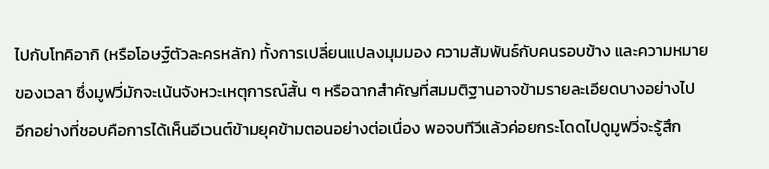ไปกับโทคิอากิ (หรือโอษฐ์ตัวละครหลัก) ทั้งการเปลี่ยนแปลงมุมมอง ความสัมพันธ์กับคนรอบข้าง และความหมายของเวลา ซึ่งมูฟวี่มักจะเน้นจังหวะเหตุการณ์สั้น ๆ หรือฉากสำคัญที่สมมติฐานอาจข้ามรายละเอียดบางอย่างไป
อีกอย่างที่ชอบคือการได้เห็นอีเวนต์ข้ามยุคข้ามตอนอย่างต่อเนื่อง พอจบทีวีแล้วค่อยกระโดดไปดูมูฟวี่จะรู้สึก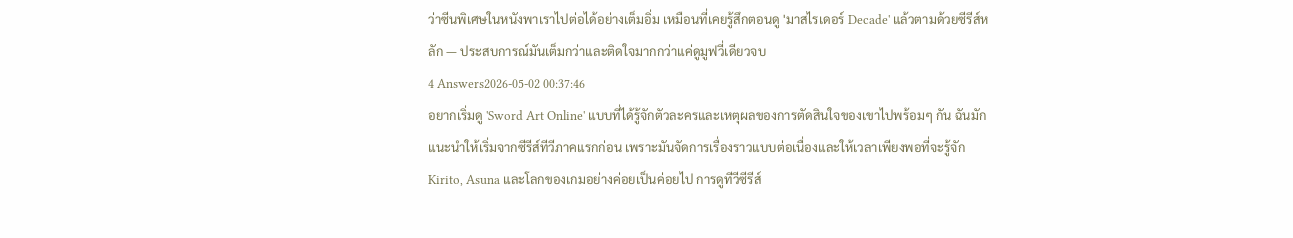ว่าซีนพิเศษในหนังพาเราไปต่อได้อย่างเต็มอิ่ม เหมือนที่เคยรู้สึกตอนดู 'มาสไรเดอร์ Decade' แล้วตามด้วยซีรีส์หลัก — ประสบการณ์มันเต็มกว่าและติดใจมากกว่าแค่ดูมูฟวี่เดียวจบ
4 Answers2026-05-02 00:37:46
อยากเริ่มดู 'Sword Art Online' แบบที่ได้รู้จักตัวละครและเหตุผลของการตัดสินใจของเขาไปพร้อมๆ กัน ฉันมักแนะนำให้เริ่มจากซีรีส์ทีวีภาคแรกก่อน เพราะมันจัดการเรื่องราวแบบต่อเนื่องและให้เวลาเพียงพอที่จะรู้จัก Kirito, Asuna และโลกของเกมอย่างค่อยเป็นค่อยไป การดูทีวีซีรีส์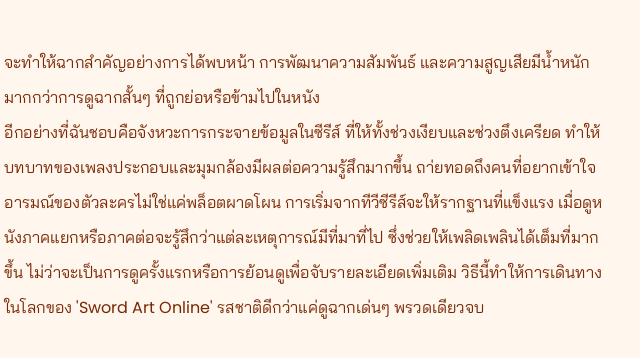จะทำให้ฉากสำคัญอย่างการได้พบหน้า การพัฒนาความสัมพันธ์ และความสูญเสียมีน้ำหนักมากกว่าการดูฉากสั้นๆ ที่ถูกย่อหรือข้ามไปในหนัง
อีกอย่างที่ฉันชอบคือจังหวะการกระจายข้อมูลในซีรีส์ ที่ให้ทั้งช่วงเงียบและช่วงตึงเครียด ทำให้บทบาทของเพลงประกอบและมุมกล้องมีผลต่อความรู้สึกมากขึ้น ถา่ยทอดถึงคนที่อยากเข้าใจอารมณ์ของตัวละครไม่ใช่แค่พล็อตผาดโผน การเริ่มจากทีวีซีรีส์จะให้รากฐานที่แข็งแรง เมื่อดูหนังภาคแยกหรือภาคต่อจะรู้สึกว่าแต่ละเหตุการณ์มีที่มาที่ไป ซึ่งช่วยให้เพลิดเพลินได้เต็มที่มากขึ้น ไม่ว่าจะเป็นการดูครั้งแรกหรือการย้อนดูเพื่อจับรายละเอียดเพิ่มเติม วิธีนี้ทำให้การเดินทางในโลกของ 'Sword Art Online' รสชาติดีกว่าแค่ดูฉากเด่นๆ พรวดเดียวจบ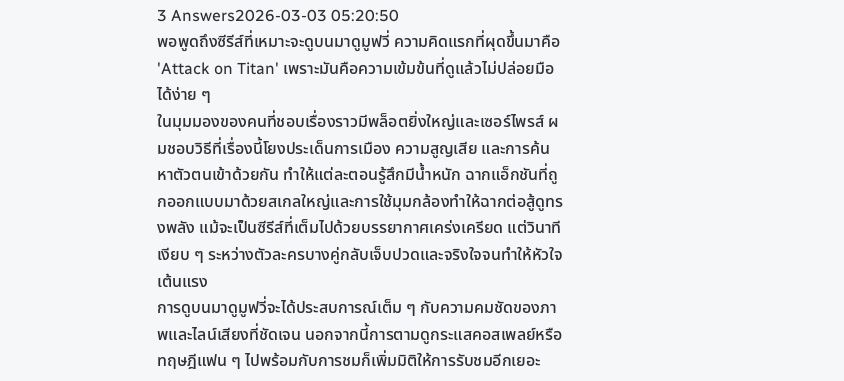3 Answers2026-03-03 05:20:50
พอพูดถึงซีรีส์ที่เหมาะจะดูบนมาดูมูฟวี่ ความคิดแรกที่ผุดขึ้นมาคือ 'Attack on Titan' เพราะมันคือความเข้มข้นที่ดูแล้วไม่ปล่อยมือได้ง่าย ๆ
ในมุมมองของคนที่ชอบเรื่องราวมีพล็อตยิ่งใหญ่และเซอร์ไพรส์ ผมชอบวิธีที่เรื่องนี้โยงประเด็นการเมือง ความสูญเสีย และการค้นหาตัวตนเข้าด้วยกัน ทำให้แต่ละตอนรู้สึกมีน้ำหนัก ฉากแอ็กชันที่ถูกออกแบบมาด้วยสเกลใหญ่และการใช้มุมกล้องทำให้ฉากต่อสู้ดูทรงพลัง แม้จะเป็นซีรีส์ที่เต็มไปด้วยบรรยากาศเคร่งเครียด แต่วินาทีเงียบ ๆ ระหว่างตัวละครบางคู่กลับเจ็บปวดและจริงใจจนทำให้หัวใจเต้นแรง
การดูบนมาดูมูฟวี่จะได้ประสบการณ์เต็ม ๆ กับความคมชัดของภาพและไลน์เสียงที่ชัดเจน นอกจากนี้การตามดูกระแสคอสเพลย์หรือทฤษฎีแฟน ๆ ไปพร้อมกับการชมก็เพิ่มมิติให้การรับชมอีกเยอะ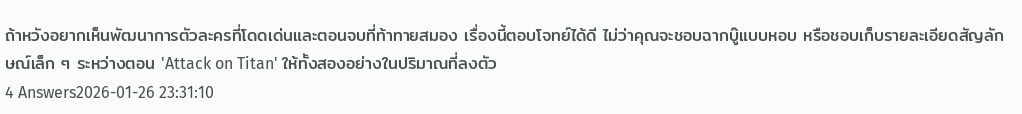ถ้าหวังอยากเห็นพัฒนาการตัวละครที่โดดเด่นและตอนจบที่ท้าทายสมอง เรื่องนี้ตอบโจทย์ได้ดี ไม่ว่าคุณจะชอบฉากบู๊แบบหอบ หรือชอบเก็บรายละเอียดสัญลักษณ์เล็ก ๆ ระหว่างตอน 'Attack on Titan' ให้ทั้งสองอย่างในปริมาณที่ลงตัว
4 Answers2026-01-26 23:31:10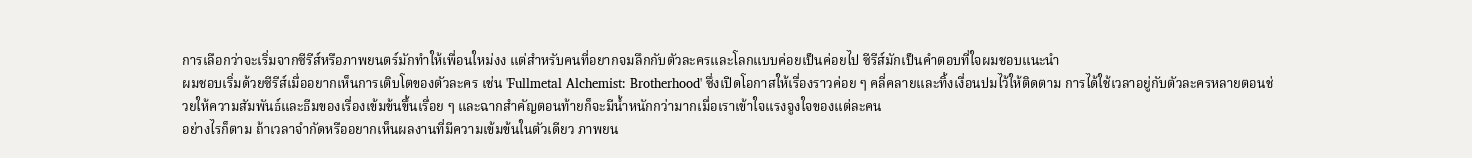การเลือกว่าจะเริ่มจากซีรีส์หรือภาพยนตร์มักทำให้เพื่อนใหม่งง แต่สำหรับคนที่อยากจมลึกกับตัวละครและโลกแบบค่อยเป็นค่อยไป ซีรีส์มักเป็นคำตอบที่ใจผมชอบแนะนำ
ผมชอบเริ่มด้วยซีรีส์เมื่ออยากเห็นการเติบโตของตัวละคร เช่น 'Fullmetal Alchemist: Brotherhood' ซึ่งเปิดโอกาสให้เรื่องราวค่อย ๆ คลี่คลายและทิ้งเงื่อนปมไว้ให้ติดตาม การได้ใช้เวลาอยู่กับตัวละครหลายตอนช่วยให้ความสัมพันธ์และธีมของเรื่องเข้มข้นขึ้นเรื่อย ๆ และฉากสำคัญตอนท้ายก็จะมีน้ำหนักกว่ามากเมื่อเราเข้าใจแรงจูงใจของแต่ละคน
อย่างไรก็ตาม ถ้าเวลาจำกัดหรืออยากเห็นผลงานที่มีความเข้มข้นในตัวเดียว ภาพยน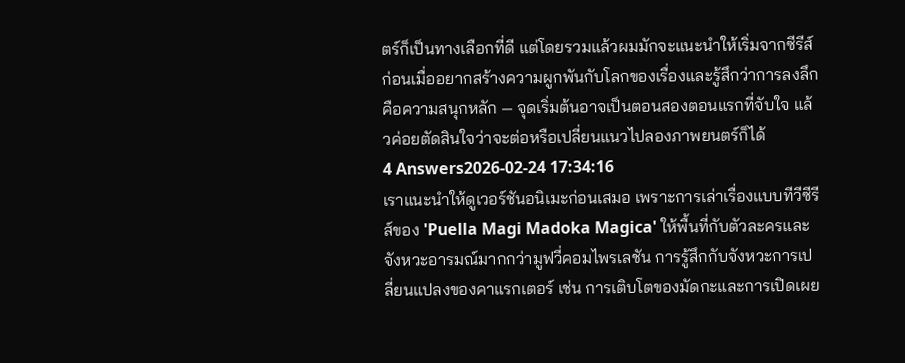ตร์ก็เป็นทางเลือกที่ดี แต่โดยรวมแล้วผมมักจะแนะนำให้เริ่มจากซีรีส์ก่อนเมื่ออยากสร้างความผูกพันกับโลกของเรื่องและรู้สึกว่าการลงลึกคือความสนุกหลัก — จุดเริ่มต้นอาจเป็นตอนสองตอนแรกที่จับใจ แล้วค่อยตัดสินใจว่าจะต่อหรือเปลี่ยนแนวไปลองภาพยนตร์ก็ได้
4 Answers2026-02-24 17:34:16
เราแนะนำให้ดูเวอร์ชันอนิเมะก่อนเสมอ เพราะการเล่าเรื่องแบบทีวีซีรีส์ของ 'Puella Magi Madoka Magica' ให้พื้นที่กับตัวละครและจังหวะอารมณ์มากกว่ามูฟวี่คอมไพรเลชัน การรู้สึกกับจังหวะการเปลี่ยนแปลงของคาแรกเตอร์ เช่น การเติบโตของมัดกะและการเปิดเผย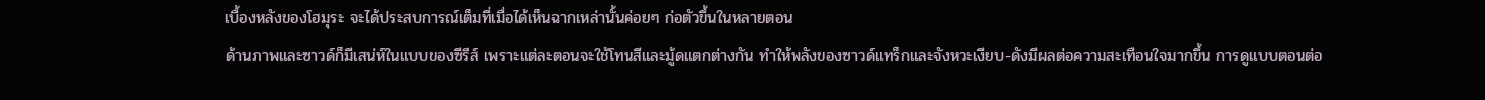เบื้องหลังของโฮมุระ จะได้ประสบการณ์เต็มที่เมื่อได้เห็นฉากเหล่านั้นค่อยๆ ก่อตัวขึ้นในหลายตอน
ด้านภาพและซาวด์ก็มีเสน่ห์ในแบบของซีรีส์ เพราะแต่ละตอนจะใช้โทนสีและมู้ดแตกต่างกัน ทำให้พลังของซาวด์แทร็กและจังหวะเงียบ-ดังมีผลต่อความสะเทือนใจมากขึ้น การดูแบบตอนต่อ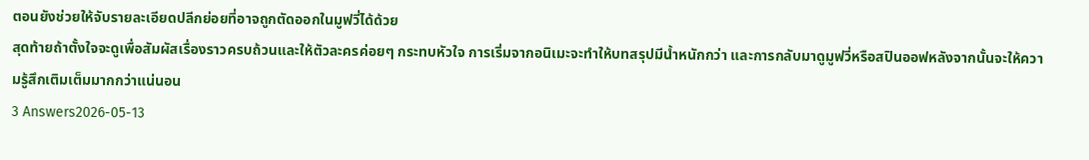ตอนยังช่วยให้จับรายละเอียดปลีกย่อยที่อาจถูกตัดออกในมูฟวี่ได้ด้วย
สุดท้ายถ้าตั้งใจจะดูเพื่อสัมผัสเรื่องราวครบถ้วนและให้ตัวละครค่อยๆ กระทบหัวใจ การเริ่มจากอนิเมะจะทำให้บทสรุปมีน้ำหนักกว่า และการกลับมาดูมูฟวี่หรือสปินออฟหลังจากนั้นจะให้ความรู้สึกเติมเต็มมากกว่าแน่นอน
3 Answers2026-05-13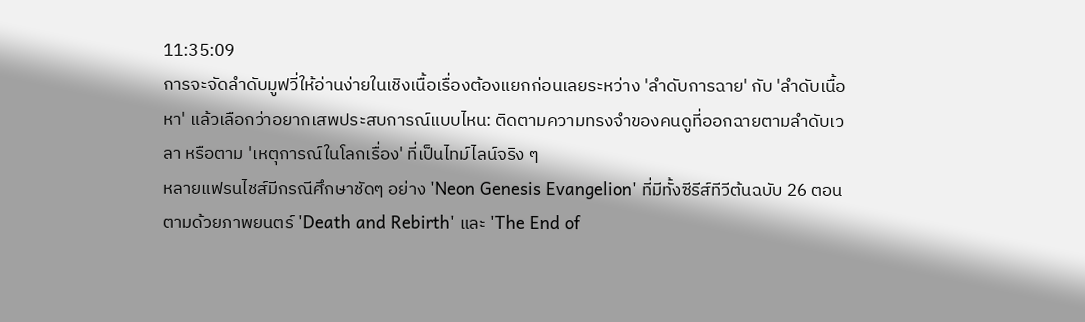11:35:09
การจะจัดลำดับมูฟวี่ให้อ่านง่ายในเชิงเนื้อเรื่องต้องแยกก่อนเลยระหว่าง 'ลำดับการฉาย' กับ 'ลำดับเนื้อหา' แล้วเลือกว่าอยากเสพประสบการณ์แบบไหน: ติดตามความทรงจำของคนดูที่ออกฉายตามลำดับเวลา หรือตาม 'เหตุการณ์ในโลกเรื่อง' ที่เป็นไทม์ไลน์จริง ๆ
หลายแฟรนไชส์มีกรณีศึกษาชัดๆ อย่าง 'Neon Genesis Evangelion' ที่มีทั้งซีรีส์ทีวีต้นฉบับ 26 ตอน ตามด้วยภาพยนตร์ 'Death and Rebirth' และ 'The End of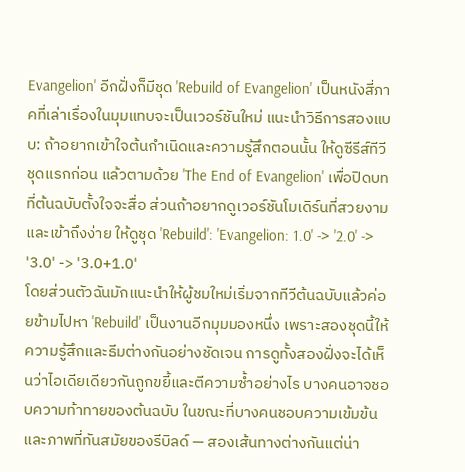Evangelion' อีกฝั่งก็มีชุด 'Rebuild of Evangelion' เป็นหนังสี่ภาคที่เล่าเรื่องในมุมแทบจะเป็นเวอร์ชันใหม่ แนะนำวิธีการสองแบบ: ถ้าอยากเข้าใจต้นกำเนิดและความรู้สึกตอนนั้น ให้ดูซีรีส์ทีวีชุดแรกก่อน แล้วตามด้วย 'The End of Evangelion' เพื่อปิดบทที่ต้นฉบับตั้งใจจะสื่อ ส่วนถ้าอยากดูเวอร์ชันโมเดิร์นที่สวยงามและเข้าถึงง่าย ให้ดูชุด 'Rebuild': 'Evangelion: 1.0' -> '2.0' -> '3.0' -> '3.0+1.0'
โดยส่วนตัวฉันมักแนะนำให้ผู้ชมใหม่เริ่มจากทีวีต้นฉบับแล้วค่อยข้ามไปหา 'Rebuild' เป็นงานอีกมุมมองหนึ่ง เพราะสองชุดนี้ให้ความรู้สึกและธีมต่างกันอย่างชัดเจน การดูทั้งสองฝั่งจะได้เห็นว่าไอเดียเดียวกันถูกขยี้และตีความซ้ำอย่างไร บางคนอาจชอบความท้าทายของต้นฉบับ ในขณะที่บางคนชอบความเข้มข้นและภาพที่ทันสมัยของรีบิลด์ — สองเส้นทางต่างกันแต่น่า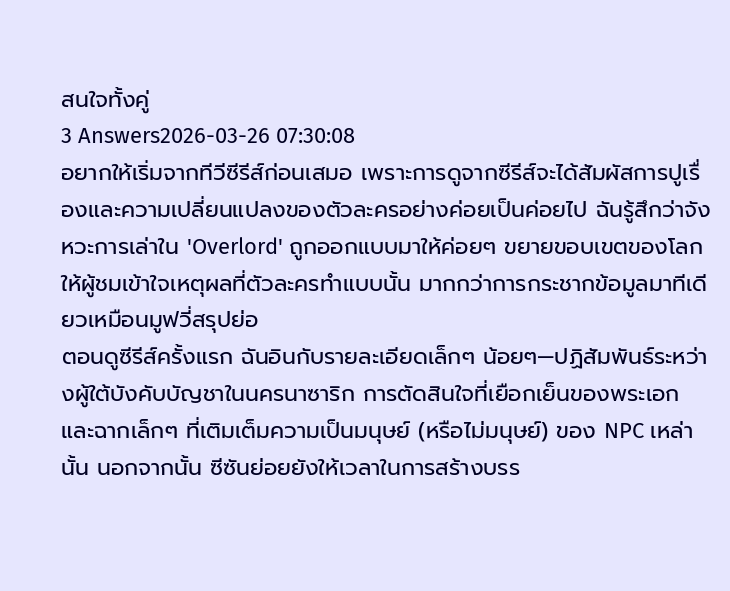สนใจทั้งคู่
3 Answers2026-03-26 07:30:08
อยากให้เริ่มจากทีวีซีรีส์ก่อนเสมอ เพราะการดูจากซีรีส์จะได้สัมผัสการปูเรื่องและความเปลี่ยนแปลงของตัวละครอย่างค่อยเป็นค่อยไป ฉันรู้สึกว่าจังหวะการเล่าใน 'Overlord' ถูกออกแบบมาให้ค่อยๆ ขยายขอบเขตของโลกให้ผู้ชมเข้าใจเหตุผลที่ตัวละครทำแบบนั้น มากกว่าการกระชากข้อมูลมาทีเดียวเหมือนมูฟวี่สรุปย่อ
ตอนดูซีรีส์ครั้งแรก ฉันอินกับรายละเอียดเล็กๆ น้อยๆ—ปฏิสัมพันธ์ระหว่างผู้ใต้บังคับบัญชาในนครนาซาริก การตัดสินใจที่เยือกเย็นของพระเอก และฉากเล็กๆ ที่เติมเต็มความเป็นมนุษย์ (หรือไม่มนุษย์) ของ NPC เหล่านั้น นอกจากนั้น ซีซันย่อยยังให้เวลาในการสร้างบรร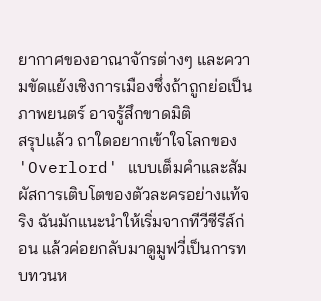ยากาศของอาณาจักรต่างๆ และความขัดแย้งเชิงการเมืองซึ่งถ้าถูกย่อเป็นภาพยนตร์ อาจรู้สึกขาดมิติ
สรุปแล้ว ถาใดอยากเข้าใจโลกของ 'Overlord' แบบเต็มคำและสัมผัสการเติบโตของตัวละครอย่างแท้จริง ฉันมักแนะนำให้เริ่มจากทีวีซีรีส์ก่อน แล้วค่อยกลับมาดูมูฟวี่เป็นการทบทวนห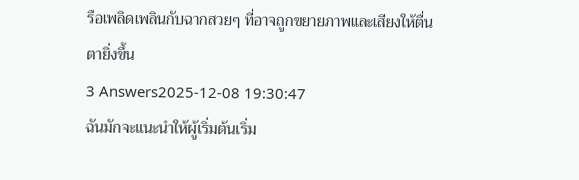รือเพลิดเพลินกับฉากสวยๆ ที่อาจถูกขยายภาพและเสียงให้ตื่นตายิ่งขึ้น
3 Answers2025-12-08 19:30:47
ฉันมักจะแนะนำให้ผู้เริ่มต้นเริ่ม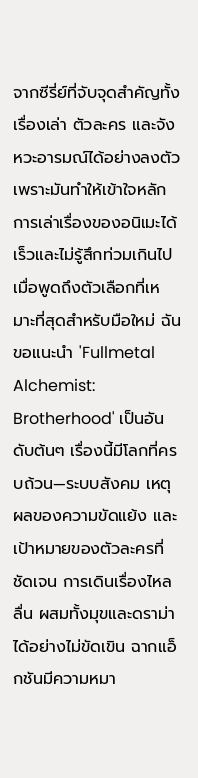จากซีรี่ย์ที่จับจุดสำคัญทั้งเรื่องเล่า ตัวละคร และจังหวะอารมณ์ได้อย่างลงตัว เพราะมันทำให้เข้าใจหลักการเล่าเรื่องของอนิเมะได้เร็วและไม่รู้สึกท่วมเกินไป
เมื่อพูดถึงตัวเลือกที่เหมาะที่สุดสำหรับมือใหม่ ฉันขอแนะนำ 'Fullmetal Alchemist: Brotherhood' เป็นอันดับต้นๆ เรื่องนี้มีโลกที่ครบถ้วน—ระบบสังคม เหตุผลของความขัดแย้ง และเป้าหมายของตัวละครที่ชัดเจน การเดินเรื่องไหลลื่น ผสมทั้งมุขและดราม่าได้อย่างไม่ขัดเขิน ฉากแอ็กชันมีความหมา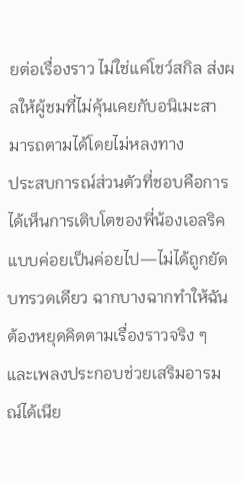ยต่อเรื่องราว ไม่ใช่แค่โชว์สกิล ส่งผลให้ผู้ชมที่ไม่คุ้นเคยกับอนิเมะสามารถตามได้โดยไม่หลงทาง
ประสบการณ์ส่วนตัวที่ชอบคือการได้เห็นการเติบโตของพี่น้องเอลริคแบบค่อยเป็นค่อยไป—ไม่ได้ถูกยัดบทรวดเดียว ฉากบางฉากทำให้ฉันต้องหยุดคิดตามเรื่องราวจริง ๆ และเพลงประกอบช่วยเสริมอารมณ์ได้เนีย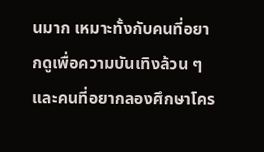นมาก เหมาะทั้งกับคนที่อยากดูเพื่อความบันเทิงล้วน ๆ และคนที่อยากลองศึกษาโคร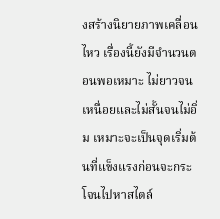งสร้างนิยายภาพเคลื่อนไหว เรื่องนี้ยังมีจำนวนตอนพอเหมาะ ไม่ยาวจนเหนื่อยและไม่สั้นจนไม่อิ่ม เหมาะจะเป็นจุดเริ่มต้นที่แข็งแรงก่อนจะกระโจนไปหาสไตล์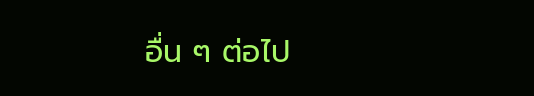อื่น ๆ ต่อไป